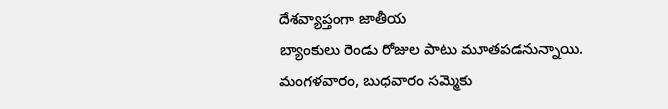దేశవ్యాప్తంగా జాతీయ
బ్యాంకులు రెండు రోజుల పాటు మూతపడనున్నాయి. మంగళవారం, బుధవారం సమ్మెకు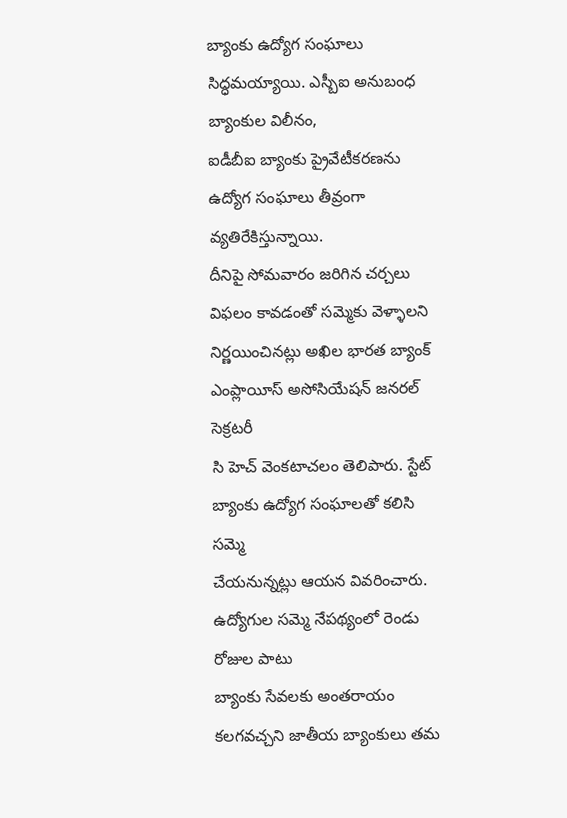బ్యాంకు ఉద్యోగ సంఘాలు సిద్ధమయ్యాయి. ఎస్బీఐ అనుబంధ బ్యాంకుల విలీనం,
ఐడీబీఐ బ్యాంకు ప్రైవేటీకరణను ఉద్యోగ సంఘాలు తీవ్రంగా వ్యతిరేకిస్తున్నాయి.
దీనిపై సోమవారం జరిగిన చర్చలు విఫలం కావడంతో సమ్మెకు వెళ్ళాలని
నిర్ణయించినట్లు అఖిల భారత బ్యాంక్ ఎంప్లాయీస్ అసోసియేషన్ జనరల్ సెక్రటరీ
సి హెచ్ వెంకటాచలం తెలిపారు. స్టేట్ బ్యాంకు ఉద్యోగ సంఘాలతో కలిసి సమ్మె
చేయనున్నట్లు ఆయన వివరించారు. ఉద్యోగుల సమ్మె నేపథ్యంలో రెండు రోజుల పాటు
బ్యాంకు సేవలకు అంతరాయం కలగవచ్చని జాతీయ బ్యాంకులు తమ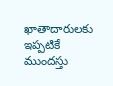ఖాతాదారులకు ఇప్పటికే
ముందస్తు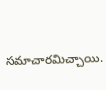సమాచారమిచ్చాయి.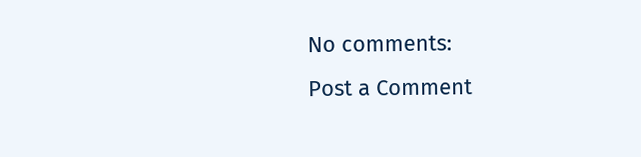No comments:
Post a Comment